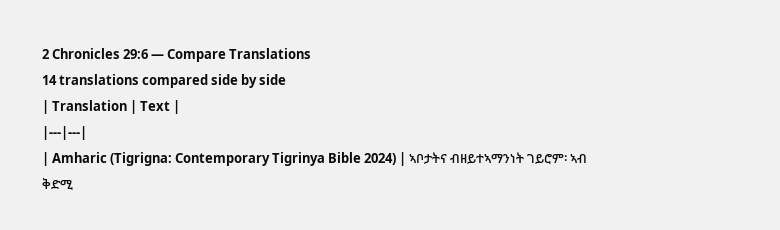2 Chronicles 29:6 — Compare Translations
14 translations compared side by side
| Translation | Text |
|---|---|
| Amharic (Tigrigna: Contemporary Tigrinya Bible 2024) | ኣቦታትና ብዘይተኣማንነት ገይሮም፡ ኣብ ቅድሚ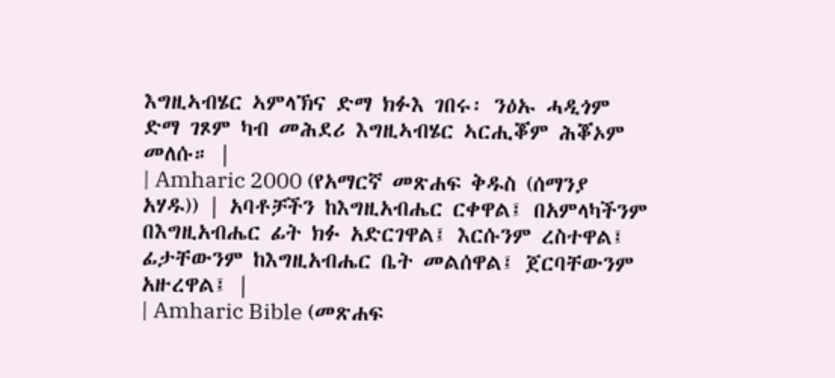እግዚኣብሄር ኣምላኽና ድማ ክፉእ ገበሩ፡ ንዕኡ ሓዲጎም ድማ ገጾም ካብ መሕደሪ እግዚኣብሄር ኣርሒቖም ሕቖኦም መለሱ። |
| Amharic 2000 (የአማርኛ መጽሐፍ ቅዱስ (ሰማንያ አሃዱ)) | አባቶቻችን ከእግዚአብሔር ርቀዋል፤ በአምላካችንም በእግዚአብሔር ፊት ክፉ አድርገዋል፤ እርሱንም ረስተዋል፤ ፊታቸውንም ከእግዚአብሔር ቤት መልሰዋል፤ ጀርባቸውንም አዙረዋል፤ |
| Amharic Bible (መጽሐፍ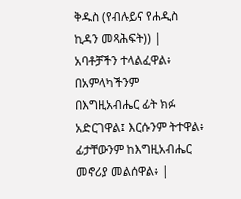ቅዱስ (የብሉይና የሐዲስ ኪዳን መጻሕፍት)) | አባቶቻችን ተላልፈዋል፥ በአምላካችንም በእግዚአብሔር ፊት ክፉ አድርገዋል፤ እርሱንም ትተዋል፥ ፊታቸውንም ከእግዚአብሔር መኖሪያ መልሰዋል፥ |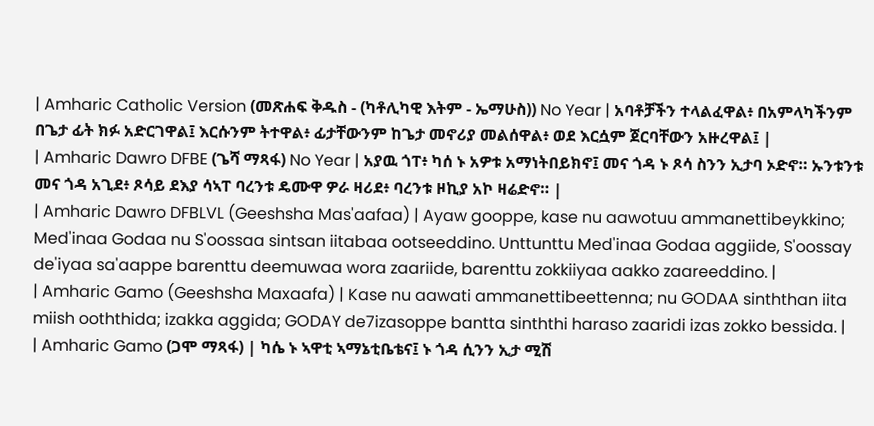| Amharic Catholic Version (መጽሐፍ ቅዱስ - (ካቶሊካዊ እትም - ኤማሁስ)) No Year | አባቶቻችን ተላልፈዋል፥ በአምላካችንም በጌታ ፊት ክፉ አድርገዋል፤ እርሱንም ትተዋል፥ ፊታቸውንም ከጌታ መኖሪያ መልሰዋል፥ ወደ እርሷም ጀርባቸውን አዙረዋል፤ |
| Amharic Dawro DFBE (ጌሻ ማጻፋ) No Year | አያዉ ጎፐ፥ ካሰ ኑ አዎቱ አማነትበይክኖ፤ መና ጎዳ ኑ ጾሳ ስንን ኢታባ ኦድኖ። ኡንቱንቱ መና ጎዳ አጊደ፥ ጾሳይ ደእያ ሳኣፐ ባረንቱ ዴሙዋ ዎራ ዛሪደ፥ ባረንቱ ዞኪያ አኮ ዛሬድኖ። |
| Amharic Dawro DFBLVL (Geeshsha Mas'aafaa) | Ayaw gooppe, kase nu aawotuu ammanettibeykkino; Med'inaa Godaa nu S'oossaa sintsan iitabaa ootseeddino. Unttunttu Med'inaa Godaa aggiide, S'oossay de'iyaa sa'aappe barenttu deemuwaa wora zaariide, barenttu zokkiiyaa aakko zaareeddino. |
| Amharic Gamo (Geeshsha Maxaafa) | Kase nu aawati ammanettibeettenna; nu GODAA sinththan iita miish ooththida; izakka aggida; GODAY de7izasoppe bantta sinththi haraso zaaridi izas zokko bessida. |
| Amharic Gamo (ጋሞ ማጻፋ) | ካሴ ኑ ኣዋቲ ኣማኔቲቤቴና፤ ኑ ጎዳ ሲንን ኢታ ሚሽ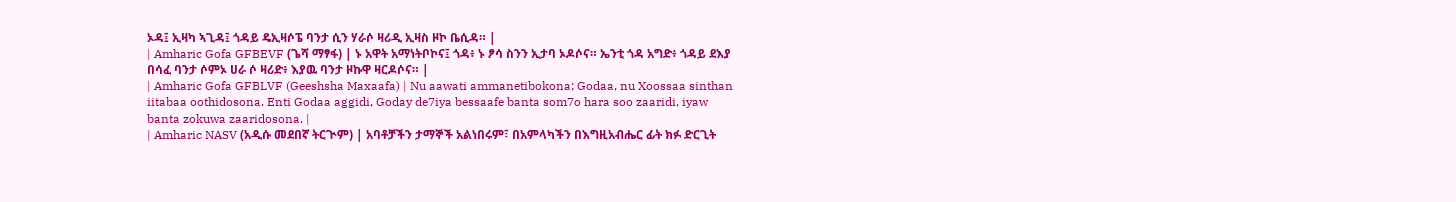ኦዳ፤ ኢዛካ ኣጊዳ፤ ጎዳይ ዴኢዛሶፔ ባንታ ሲን ሃራሶ ዛሪዲ ኢዛስ ዞኮ ቤሲዳ። |
| Amharic Gofa GFBEVF (ጌሻ ማፃፋ) | ኑ አዋት አማነትቦኮና፤ ጎዳ፥ ኑ ፆሳ ስንን ኢታባ ኦዶሶና። ኤንቲ ጎዳ አግድ፥ ጎዳይ ደእያ በሳፈ ባንታ ሶምኦ ሀራ ሶ ዛሪድ፥ እያዉ ባንታ ዞኩዋ ዛርዶሶና። |
| Amharic Gofa GFBLVF (Geeshsha Maxaafa) | Nu aawati ammanetibokona; Godaa, nu Xoossaa sinthan iitabaa oothidosona. Enti Godaa aggidi, Goday de7iya bessaafe banta som7o hara soo zaaridi, iyaw banta zokuwa zaaridosona. |
| Amharic NASV (አዲሱ መደበኛ ትርጒም) | አባቶቻችን ታማኞች አልነበሩም፣ በአምላካችን በእግዚአብሔር ፊት ክፉ ድርጊት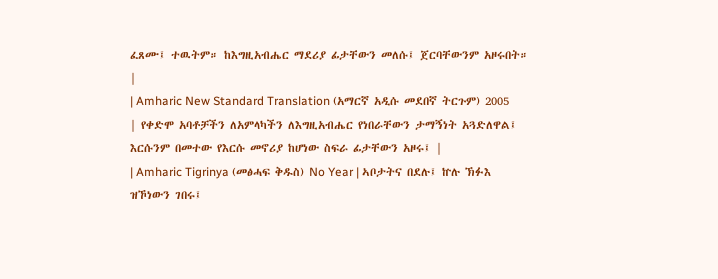ፈጸሙ፤ ተዉትም። ከእግዚአብሔር ማደሪያ ፊታቸውን መለሱ፤ ጀርባቸውንም አዞሩበት። |
| Amharic New Standard Translation (አማርኛ አዲሱ መደበኛ ትርጉም) 2005 | የቀድሞ አባቶቻችን ለአምላካችን ለእግዚአብሔር የነበራቸውን ታማኝነት አጓድለዋል፤ እርሱንም በመተው የእርሱ መኖሪያ ከሆነው ስፍራ ፊታቸውን አዞሩ፤ |
| Amharic Tigrinya (መፅሓፍ ቅዱስ) No Year | ኣቦታትና በደሉ፤ ኵሉ ኽፉእ ዝኾነውን ገበሩ፤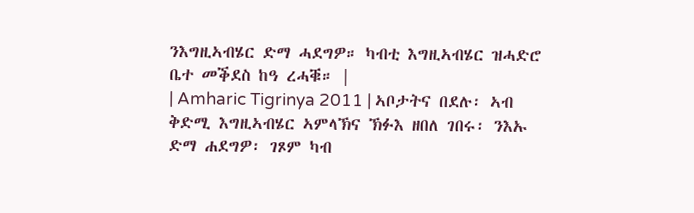ንእግዚኣብሄር ድማ ሓደግዎ። ካብቲ እግዚኣብሄር ዝሓድሮ ቤተ መቕደስ ከዓ ረሓቑ። |
| Amharic Tigrinya 2011 | ኣቦታትና በደሉ፡ ኣብ ቅድሚ እግዚኣብሄር ኣምላኽና ኽፉእ ዘበለ ገበሩ፡ ንእኡ ድማ ሐደግዎ፡ ገጾም ካብ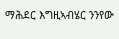ማሕደር እግዚኣብሄር ንንየው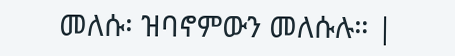መለሱ፡ ዝባኖምውን መለሱሉ። |